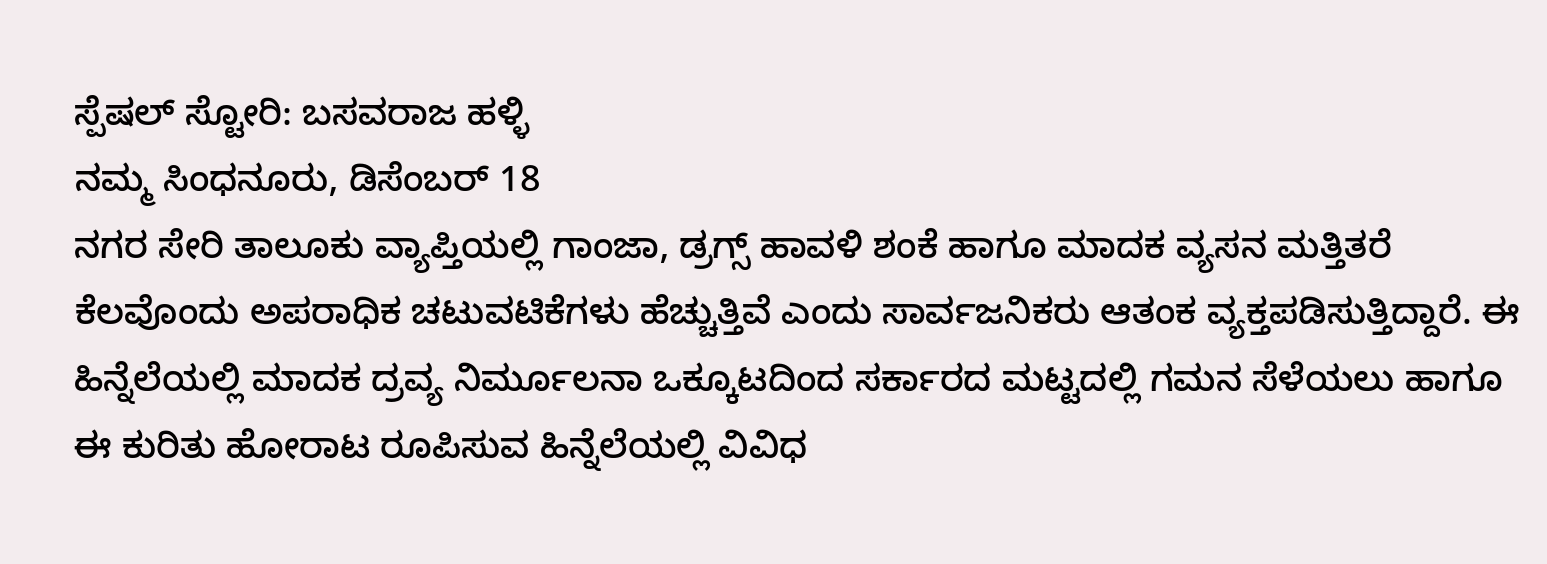ಸ್ಪೆಷಲ್ ಸ್ಟೋರಿ: ಬಸವರಾಜ ಹಳ್ಳಿ
ನಮ್ಮ ಸಿಂಧನೂರು, ಡಿಸೆಂಬರ್ 18
ನಗರ ಸೇರಿ ತಾಲೂಕು ವ್ಯಾಪ್ತಿಯಲ್ಲಿ ಗಾಂಜಾ, ಡ್ರಗ್ಸ್ ಹಾವಳಿ ಶಂಕೆ ಹಾಗೂ ಮಾದಕ ವ್ಯಸನ ಮತ್ತಿತರೆ ಕೆಲವೊಂದು ಅಪರಾಧಿಕ ಚಟುವಟಿಕೆಗಳು ಹೆಚ್ಚುತ್ತಿವೆ ಎಂದು ಸಾರ್ವಜನಿಕರು ಆತಂಕ ವ್ಯಕ್ತಪಡಿಸುತ್ತಿದ್ದಾರೆ. ಈ ಹಿನ್ನೆಲೆಯಲ್ಲಿ ಮಾದಕ ದ್ರವ್ಯ ನಿರ್ಮೂಲನಾ ಒಕ್ಕೂಟದಿಂದ ಸರ್ಕಾರದ ಮಟ್ಟದಲ್ಲಿ ಗಮನ ಸೆಳೆಯಲು ಹಾಗೂ ಈ ಕುರಿತು ಹೋರಾಟ ರೂಪಿಸುವ ಹಿನ್ನೆಲೆಯಲ್ಲಿ ವಿವಿಧ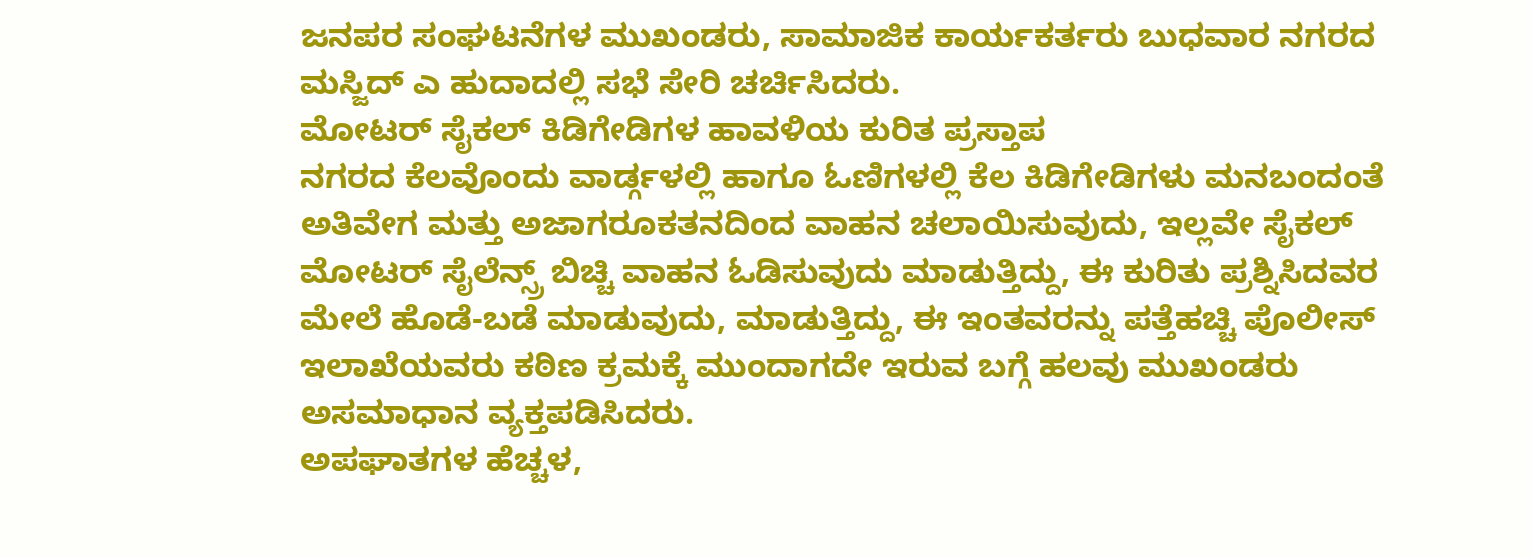ಜನಪರ ಸಂಘಟನೆಗಳ ಮುಖಂಡರು, ಸಾಮಾಜಿಕ ಕಾರ್ಯಕರ್ತರು ಬುಧವಾರ ನಗರದ ಮಸ್ಜಿದ್ ಎ ಹುದಾದಲ್ಲಿ ಸಭೆ ಸೇರಿ ಚರ್ಚಿಸಿದರು.
ಮೋಟರ್ ಸೈಕಲ್ ಕಿಡಿಗೇಡಿಗಳ ಹಾವಳಿಯ ಕುರಿತ ಪ್ರಸ್ತಾಪ
ನಗರದ ಕೆಲವೊಂದು ವಾರ್ಡ್ಗಳಲ್ಲಿ ಹಾಗೂ ಓಣಿಗಳಲ್ಲಿ ಕೆಲ ಕಿಡಿಗೇಡಿಗಳು ಮನಬಂದಂತೆ ಅತಿವೇಗ ಮತ್ತು ಅಜಾಗರೂಕತನದಿಂದ ವಾಹನ ಚಲಾಯಿಸುವುದು, ಇಲ್ಲವೇ ಸೈಕಲ್ ಮೋಟರ್ ಸೈಲೆನ್ಸ್ರ್ ಬಿಚ್ಚಿ ವಾಹನ ಓಡಿಸುವುದು ಮಾಡುತ್ತಿದ್ದು, ಈ ಕುರಿತು ಪ್ರಶ್ನಿಸಿದವರ ಮೇಲೆ ಹೊಡೆ-ಬಡೆ ಮಾಡುವುದು, ಮಾಡುತ್ತಿದ್ದು, ಈ ಇಂತವರನ್ನು ಪತ್ತೆಹಚ್ಚಿ ಪೊಲೀಸ್ ಇಲಾಖೆಯವರು ಕಠಿಣ ಕ್ರಮಕ್ಕೆ ಮುಂದಾಗದೇ ಇರುವ ಬಗ್ಗೆ ಹಲವು ಮುಖಂಡರು ಅಸಮಾಧಾನ ವ್ಯಕ್ತಪಡಿಸಿದರು.
ಅಪಘಾತಗಳ ಹೆಚ್ಚಳ,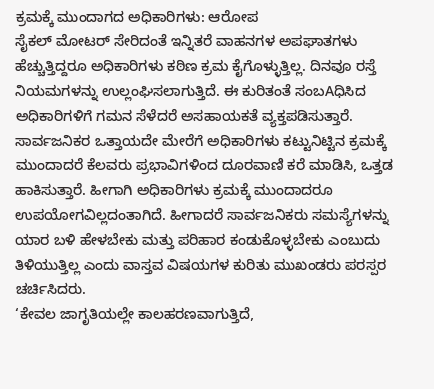ಕ್ರಮಕ್ಕೆ ಮುಂದಾಗದ ಅಧಿಕಾರಿಗಳು: ಆರೋಪ
ಸೈಕಲ್ ಮೋಟರ್ ಸೇರಿದಂತೆ ಇನ್ನಿತರೆ ವಾಹನಗಳ ಅಪಘಾತಗಳು ಹೆಚ್ಚುತ್ತಿದ್ದರೂ ಅಧಿಕಾರಿಗಳು ಕಠಿಣ ಕ್ರಮ ಕೈಗೊಳ್ಳುತ್ತಿಲ್ಲ. ದಿನವೂ ರಸ್ತೆ ನಿಯಮಗಳನ್ನು ಉಲ್ಲಂಘಿಸಲಾಗುತ್ತಿದೆ. ಈ ಕುರಿತಂತೆ ಸಂಬAಧಿಸಿದ ಅಧಿಕಾರಿಗಳಿಗೆ ಗಮನ ಸೆಳೆದರೆ ಅಸಹಾಯಕತೆ ವ್ಯಕ್ತಪಡಿಸುತ್ತಾರೆ. ಸಾರ್ವಜನಿಕರ ಒತ್ತಾಯದೇ ಮೇರೆಗೆ ಅಧಿಕಾರಿಗಳು ಕಟ್ಟುನಿಟ್ಟಿನ ಕ್ರಮಕ್ಕೆ ಮುಂದಾದರೆ ಕೆಲವರು ಪ್ರಭಾವಿಗಳಿಂದ ದೂರವಾಣಿ ಕರೆ ಮಾಡಿಸಿ, ಒತ್ತಡ ಹಾಕಿಸುತ್ತಾರೆ. ಹೀಗಾಗಿ ಅಧಿಕಾರಿಗಳು ಕ್ರಮಕ್ಕೆ ಮುಂದಾದರೂ ಉಪಯೋಗವಿಲ್ಲದಂತಾಗಿದೆ. ಹೀಗಾದರೆ ಸಾರ್ವಜನಿಕರು ಸಮಸ್ಯೆಗಳನ್ನು ಯಾರ ಬಳಿ ಹೇಳಬೇಕು ಮತ್ತು ಪರಿಹಾರ ಕಂಡುಕೊಳ್ಳಬೇಕು ಎಂಬುದು ತಿಳಿಯುತ್ತಿಲ್ಲ ಎಂದು ವಾಸ್ತವ ವಿಷಯಗಳ ಕುರಿತು ಮುಖಂಡರು ಪರಸ್ಪರ ಚರ್ಚಿಸಿದರು.
‘ಕೇವಲ ಜಾಗೃತಿಯಲ್ಲೇ ಕಾಲಹರಣವಾಗುತ್ತಿದೆ,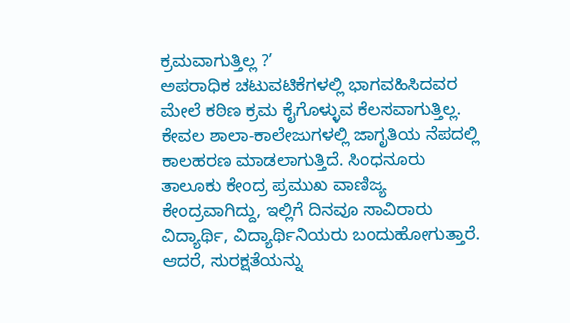ಕ್ರಮವಾಗುತ್ತಿಲ್ಲ ?’
ಅಪರಾಧಿಕ ಚಟುವಟಿಕೆಗಳಲ್ಲಿ ಭಾಗವಹಿಸಿದವರ ಮೇಲೆ ಕಠಿಣ ಕ್ರಮ ಕೈಗೊಳ್ಳುವ ಕೆಲಸವಾಗುತ್ತಿಲ್ಲ. ಕೇವಲ ಶಾಲಾ-ಕಾಲೇಜುಗಳಲ್ಲಿ ಜಾಗೃತಿಯ ನೆಪದಲ್ಲಿ ಕಾಲಹರಣ ಮಾಡಲಾಗುತ್ತಿದೆ. ಸಿಂಧನೂರು ತಾಲೂಕು ಕೇಂದ್ರ ಪ್ರಮುಖ ವಾಣಿಜ್ಯ ಕೇಂದ್ರವಾಗಿದ್ದು, ಇಲ್ಲಿಗೆ ದಿನವೂ ಸಾವಿರಾರು ವಿದ್ಯಾರ್ಥಿ, ವಿದ್ಯಾರ್ಥಿನಿಯರು ಬಂದುಹೋಗುತ್ತಾರೆ. ಆದರೆ, ಸುರಕ್ಷತೆಯನ್ನು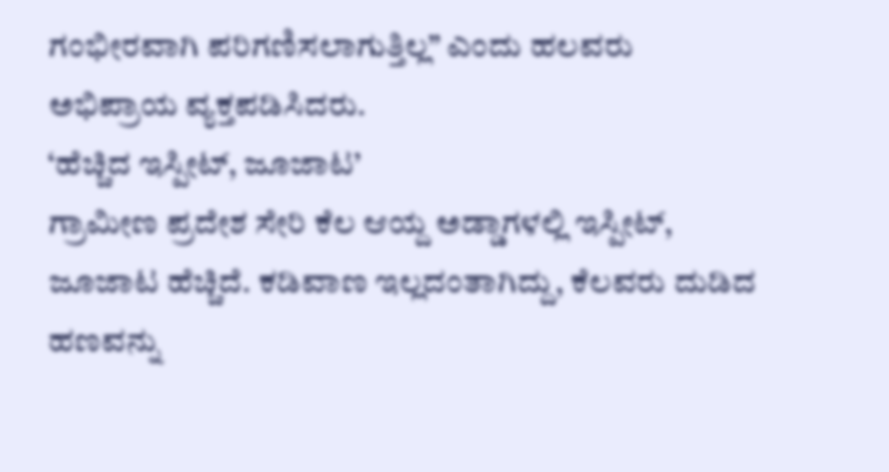ಗಂಭೀರವಾಗಿ ಪರಿಗಣಿಸಲಾಗುತ್ತಿಲ್ಲ” ಎಂದು ಹಲವರು ಅಭಿಪ್ರಾಯ ವ್ಯಕ್ತಪಡಿಸಿದರು.
‘ಹೆಚ್ಚಿದ ಇಸ್ಪೀಟ್, ಜೂಜಾಟ’
ಗ್ರಾಮೀಣ ಪ್ರದೇಶ ಸೇರಿ ಕೆಲ ಆಯ್ದ ಅಡ್ಡಾಗಳಲ್ಲಿ ಇಸ್ಪೀಟ್, ಜೂಜಾಟ ಹೆಚ್ಚಿದೆ. ಕಡಿವಾಣ ಇಲ್ಲದಂತಾಗಿದ್ದು, ಕೆಲವರು ದುಡಿದ ಹಣವನ್ನು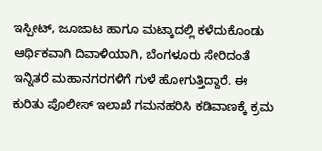ಇಸ್ಪೀಟ್, ಜೂಜಾಟ ಹಾಗೂ ಮಟ್ಕಾದಲ್ಲಿ ಕಳೆದುಕೊಂಡು ಆರ್ಥಿಕವಾಗಿ ದಿವಾಳಿಯಾಗಿ, ಬೆಂಗಳೂರು ಸೇರಿದಂತೆ ಇನ್ನಿತರೆ ಮಹಾನಗರಗಳಿಗೆ ಗುಳೆ ಹೋಗುತ್ತಿದ್ದಾರೆ. ಈ ಕುರಿತು ಪೊಲೀಸ್ ಇಲಾಖೆ ಗಮನಹರಿಸಿ ಕಡಿವಾಣಕ್ಕೆ ಕ್ರಮ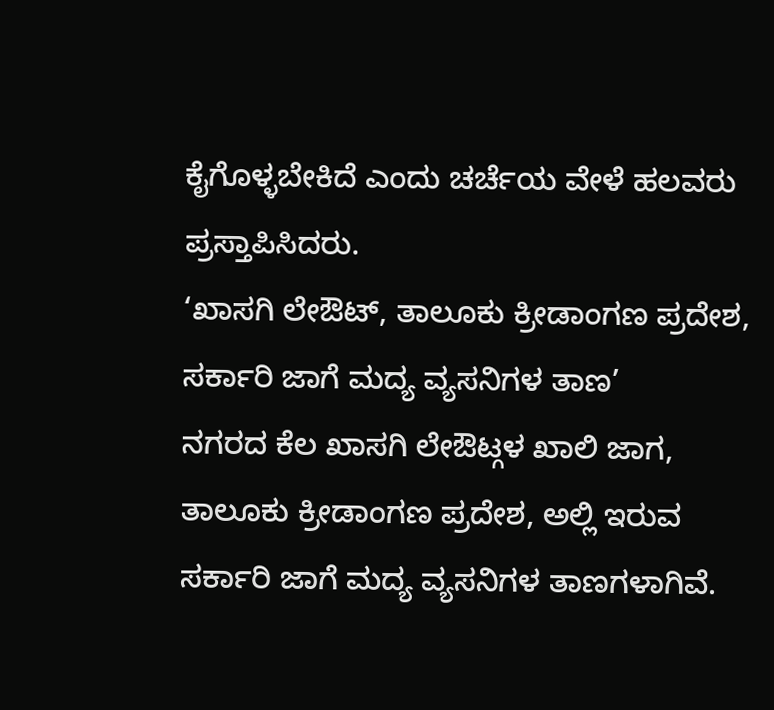ಕೈಗೊಳ್ಳಬೇಕಿದೆ ಎಂದು ಚರ್ಚೆಯ ವೇಳೆ ಹಲವರು ಪ್ರಸ್ತಾಪಿಸಿದರು.
‘ಖಾಸಗಿ ಲೇಔಟ್, ತಾಲೂಕು ಕ್ರೀಡಾಂಗಣ ಪ್ರದೇಶ, ಸರ್ಕಾರಿ ಜಾಗೆ ಮದ್ಯ ವ್ಯಸನಿಗಳ ತಾಣ’
ನಗರದ ಕೆಲ ಖಾಸಗಿ ಲೇಔಟ್ಗಳ ಖಾಲಿ ಜಾಗ, ತಾಲೂಕು ಕ್ರೀಡಾಂಗಣ ಪ್ರದೇಶ, ಅಲ್ಲಿ ಇರುವ ಸರ್ಕಾರಿ ಜಾಗೆ ಮದ್ಯ ವ್ಯಸನಿಗಳ ತಾಣಗಳಾಗಿವೆ.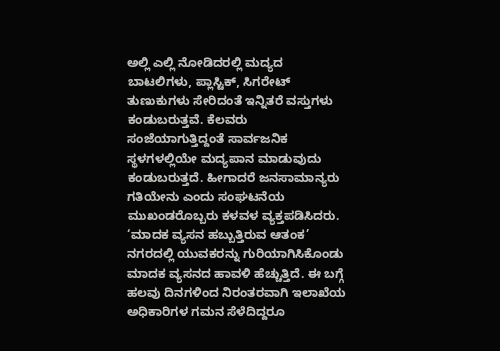ಅಲ್ಲಿ ಎಲ್ಲಿ ನೋಡಿದರಲ್ಲಿ ಮದ್ಯದ ಬಾಟಲಿಗಳು, ಪ್ಲಾಸ್ಟಿಕ್, ಸಿಗರೇಟ್ ತುಣುಕುಗಳು ಸೇರಿದಂತೆ ಇನ್ನಿತರೆ ವಸ್ತುಗಳು ಕಂಡುಬರುತ್ತವೆ. ಕೆಲವರು ಸಂಜೆಯಾಗುತ್ತಿದ್ದಂತೆ ಸಾರ್ವಜನಿಕ ಸ್ಥಳಗಳಲ್ಲಿಯೇ ಮದ್ಯಪಾನ ಮಾಡುವುದು ಕಂಡುಬರುತ್ತದೆ. ಹೀಗಾದರೆ ಜನಸಾಮಾನ್ಯರು ಗತಿಯೇನು ಎಂದು ಸಂಘಟನೆಯ ಮುಖಂಡರೊಬ್ಬರು ಕಳವಳ ವ್ಯಕ್ತಪಡಿಸಿದರು.
‘ಮಾದಕ ವ್ಯಸನ ಹಬ್ಬುತ್ತಿರುವ ಆತಂಕ’
ನಗರದಲ್ಲಿ ಯುವಕರನ್ನು ಗುರಿಯಾಗಿಸಿಕೊಂಡು ಮಾದಕ ವ್ಯಸನದ ಹಾವಳಿ ಹೆಚ್ಚುತ್ತಿದೆ. ಈ ಬಗ್ಗೆ ಹಲವು ದಿನಗಳಿಂದ ನಿರಂತರವಾಗಿ ಇಲಾಖೆಯ ಅಧಿಕಾರಿಗಳ ಗಮನ ಸೆಳೆದಿದ್ದರೂ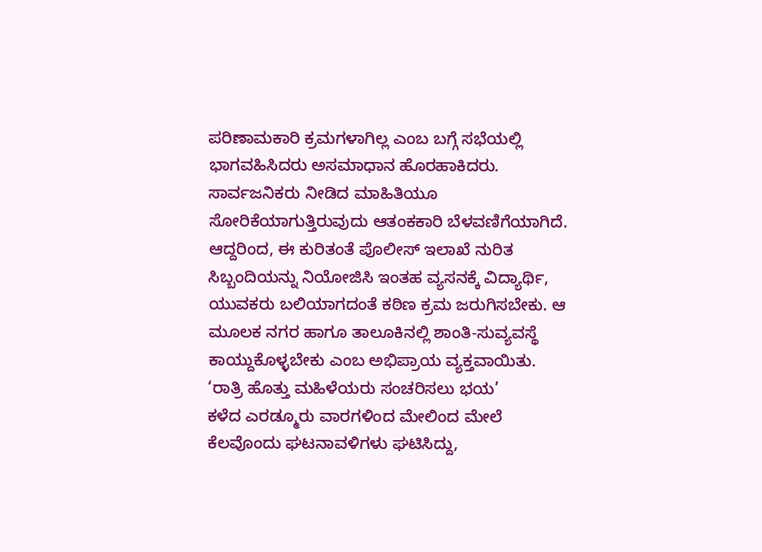ಪರಿಣಾಮಕಾರಿ ಕ್ರಮಗಳಾಗಿಲ್ಲ ಎಂಬ ಬಗ್ಗೆ ಸಭೆಯಲ್ಲಿ ಭಾಗವಹಿಸಿದರು ಅಸಮಾಧಾನ ಹೊರಹಾಕಿದರು. ಸಾರ್ವಜನಿಕರು ನೀಡಿದ ಮಾಹಿತಿಯೂ ಸೋರಿಕೆಯಾಗುತ್ತಿರುವುದು ಆತಂಕಕಾರಿ ಬೆಳವಣಿಗೆಯಾಗಿದೆ. ಆದ್ದರಿಂದ, ಈ ಕುರಿತಂತೆ ಪೊಲೀಸ್ ಇಲಾಖೆ ನುರಿತ ಸಿಬ್ಬಂದಿಯನ್ನು ನಿಯೋಜಿಸಿ ಇಂತಹ ವ್ಯಸನಕ್ಕೆ ವಿದ್ಯಾರ್ಥಿ, ಯುವಕರು ಬಲಿಯಾಗದಂತೆ ಕಠಿಣ ಕ್ರಮ ಜರುಗಿಸಬೇಕು. ಆ ಮೂಲಕ ನಗರ ಹಾಗೂ ತಾಲೂಕಿನಲ್ಲಿ ಶಾಂತಿ-ಸುವ್ಯವಸ್ಥೆ ಕಾಯ್ದುಕೊಳ್ಳಬೇಕು ಎಂಬ ಅಭಿಪ್ರಾಯ ವ್ಯಕ್ತವಾಯಿತು.
‘ರಾತ್ರಿ ಹೊತ್ತು ಮಹಿಳೆಯರು ಸಂಚರಿಸಲು ಭಯ’
ಕಳೆದ ಎರಡ್ಮೂರು ವಾರಗಳಿಂದ ಮೇಲಿಂದ ಮೇಲೆ ಕೆಲವೊಂದು ಘಟನಾವಳಿಗಳು ಘಟಿಸಿದ್ದು,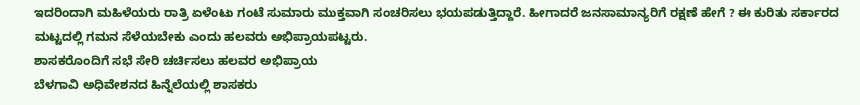ಇದರಿಂದಾಗಿ ಮಹಿಳೆಯರು ರಾತ್ರಿ ಏಳೆಂಟು ಗಂಟೆ ಸುಮಾರು ಮುಕ್ತವಾಗಿ ಸಂಚರಿಸಲು ಭಯಪಡುತ್ತಿದ್ದಾರೆ. ಹೀಗಾದರೆ ಜನಸಾಮಾನ್ಯರಿಗೆ ರಕ್ಷಣೆ ಹೇಗೆ ? ಈ ಕುರಿತು ಸರ್ಕಾರದ ಮಟ್ಟದಲ್ಲಿ ಗಮನ ಸೆಳೆಯಬೇಕು ಎಂದು ಹಲವರು ಅಭಿಪ್ರಾಯಪಟ್ಟರು.
ಶಾಸಕರೊಂದಿಗೆ ಸಭೆ ಸೇರಿ ಚರ್ಚಿಸಲು ಹಲವರ ಅಭಿಪ್ರಾಯ
ಬೆಳಗಾವಿ ಅಧಿವೇಶನದ ಹಿನ್ನೆಲೆಯಲ್ಲಿ ಶಾಸಕರು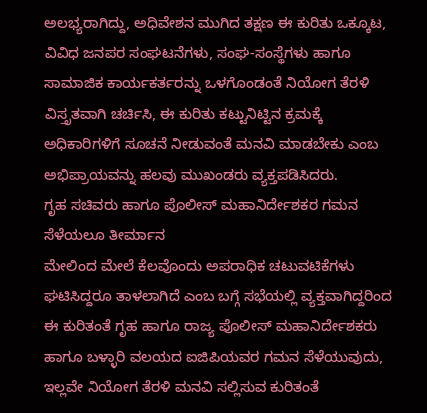ಅಲಭ್ಯರಾಗಿದ್ದು, ಅಧಿವೇಶನ ಮುಗಿದ ತಕ್ಷಣ ಈ ಕುರಿತು ಒಕ್ಕೂಟ, ವಿವಿಧ ಜನಪರ ಸಂಘಟನೆಗಳು, ಸಂಘ-ಸಂಸ್ಥೆಗಳು ಹಾಗೂ ಸಾಮಾಜಿಕ ಕಾರ್ಯಕರ್ತರನ್ನು ಒಳಗೊಂಡಂತೆ ನಿಯೋಗ ತೆರಳಿ ವಿಸ್ತೃತವಾಗಿ ಚರ್ಚಿಸಿ, ಈ ಕುರಿತು ಕಟ್ಟುನಿಟ್ಟಿನ ಕ್ರಮಕ್ಕೆ ಅಧಿಕಾರಿಗಳಿಗೆ ಸೂಚನೆ ನೀಡುವಂತೆ ಮನವಿ ಮಾಡಬೇಕು ಎಂಬ ಅಭಿಪ್ರಾಯವನ್ನು ಹಲವು ಮುಖಂಡರು ವ್ಯಕ್ತಪಡಿಸಿದರು.
ಗೃಹ ಸಚಿವರು ಹಾಗೂ ಪೊಲೀಸ್ ಮಹಾನಿರ್ದೇಶಕರ ಗಮನ ಸೆಳೆಯಲೂ ತೀರ್ಮಾನ
ಮೇಲಿಂದ ಮೇಲೆ ಕೆಲವೊಂದು ಅಪರಾಧಿಕ ಚಟುವಟಿಕೆಗಳು ಘಟಿಸಿದ್ದರೂ ತಾಳಲಾಗಿದೆ ಎಂಬ ಬಗ್ಗೆ ಸಭೆಯಲ್ಲಿ ವ್ಯಕ್ತವಾಗಿದ್ದರಿಂದ ಈ ಕುರಿತಂತೆ ಗೃಹ ಹಾಗೂ ರಾಜ್ಯ ಪೊಲೀಸ್ ಮಹಾನಿರ್ದೇಶಕರು ಹಾಗೂ ಬಳ್ಳಾರಿ ವಲಯದ ಐಜಿಪಿಯವರ ಗಮನ ಸೆಳೆಯುವುದು, ಇಲ್ಲವೇ ನಿಯೋಗ ತೆರಳಿ ಮನವಿ ಸಲ್ಲಿಸುವ ಕುರಿತಂತೆ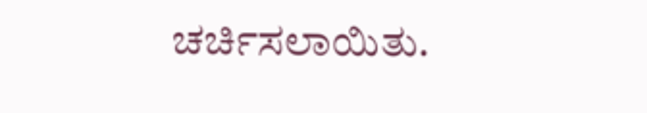ಚರ್ಚಿಸಲಾಯಿತು.